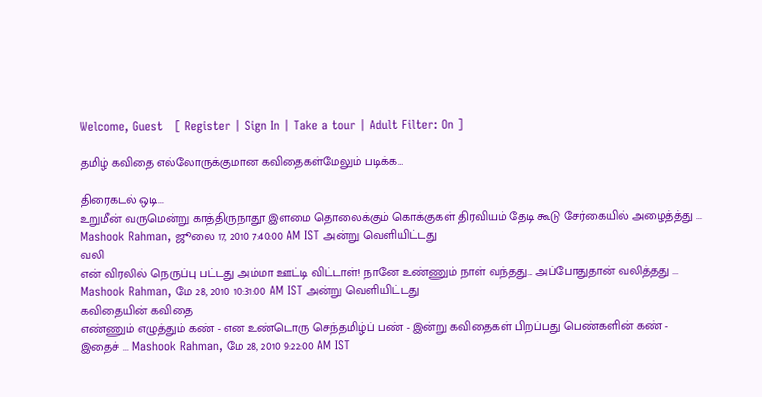Welcome, Guest   [ Register | Sign In | Take a tour | Adult Filter: On ]

தமிழ் கவிதை எல்லோருக்குமான கவிதைகள்மேலும் படிக்க…

திரைகடல் ஒடி...
உறுமீன் வருமென்று காத்திருநாதூ இளமை தொலைக்கும் கொக்குகள் திரவியம் தேடி கூடு சேர்கையில் அழைத்த்து ... Mashook Rahman, ஜூலை 17, 2010 7:40:00 AM IST அன்று வெளியிட்டது
வலி
என் விரலில் நெருப்பு பட்டது அம்மா ஊட்டி விட்டாள்! நானே உண்ணும் நாள் வந்தது... அப்போதுதான் வலித்தது ... Mashook Rahman, மே 28, 2010 10:31:00 AM IST அன்று வெளியிட்டது
கவிதையின் கவிதை
எண்ணும் எழுத்தும் கண் - என உண்டொரு செந்தமிழ்ப் பண் - இன்று கவிதைகள் பிறப்பது பெண்களின் கண் - இதைச் ... Mashook Rahman, மே 28, 2010 9:22:00 AM IST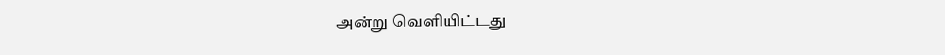அன்று வெளியிட்டது